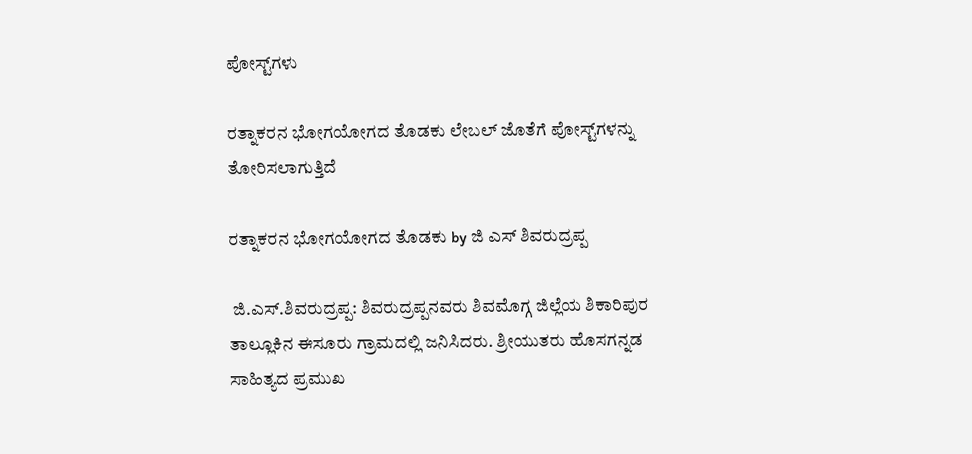ಪೋಸ್ಟ್‌ಗಳು

ರತ್ನಾಕರನ ಭೋಗಯೋಗದ ತೊಡಕು ಲೇಬಲ್ ಜೊತೆಗೆ ಪೋಸ್ಟ್‌ಗಳನ್ನು ತೋರಿಸಲಾಗುತ್ತಿದೆ

ರತ್ನಾಕರನ ಭೋಗಯೋಗದ ತೊಡಕು by ಜಿ ಎಸ್ ಶಿವರುದ್ರಪ್ಪ

 ಜಿ.ಎಸ್.ಶಿವರುದ್ರಪ್ಪ: ಶಿವರುದ್ರಪ್ಪನವರು ಶಿವಮೊಗ್ಗ ಜಿಲ್ಲೆಯ ಶಿಕಾರಿಪುರ ತಾಲ್ಲೂಕಿನ ಈಸೂರು ಗ್ರಾಮದಲ್ಲಿ ಜನಿಸಿದರು. ಶ್ರೀಯುತರು ಹೊಸಗನ್ನಡ ಸಾಹಿತ್ಯದ ಪ್ರಮುಖ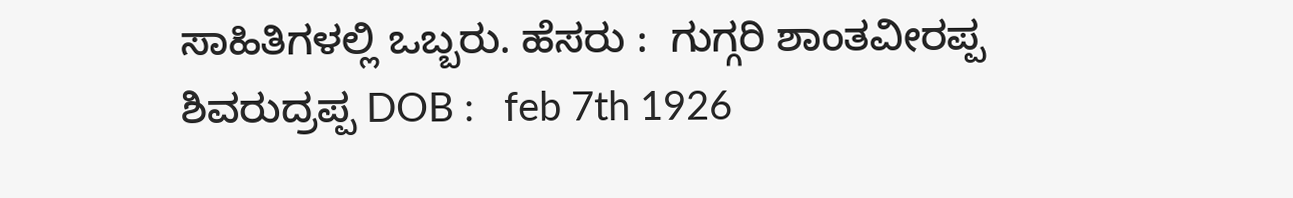ಸಾಹಿತಿಗಳಲ್ಲಿ ಒಬ್ಬರು. ಹೆಸರು :  ಗುಗ್ಗರಿ ಶಾಂತವೀರಪ್ಪ ಶಿವರುದ್ರಪ್ಪ DOB :   feb 7th 1926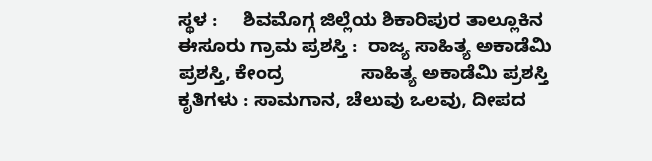ಸ್ಥಳ :     ಶಿವಮೊಗ್ಗ ಜಿಲ್ಲೆಯ ಶಿಕಾರಿಪುರ ತಾಲ್ಲೂಕಿನ               ಈಸೂರು ಗ್ರಾಮ ಪ್ರಶಸ್ತಿ :  ರಾಜ್ಯ ಸಾಹಿತ್ಯ ಅಕಾಡೆಮಿ ಪ್ರಶಸ್ತಿ, ಕೇಂದ್ರ               ಸಾಹಿತ್ಯ ಅಕಾಡೆಮಿ ಪ್ರಶಸ್ತಿ ಕೃತಿಗಳು : ಸಾಮಗಾನ, ಚೆಲುವು ಒಲವು, ದೀಪದ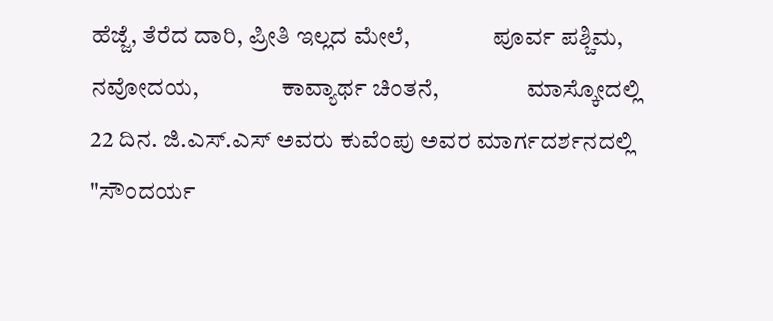ಹೆಜ್ಜೆ, ತೆರೆದ ದಾರಿ, ಪ್ರೀತಿ ಇಲ್ಲದ ಮೇಲೆ,                 ಪೂರ್ವ ಪಶ್ಚಿಮ, ನವೋದಯ,                 ಕಾವ್ಯಾರ್ಥ ಚಿಂತನೆ,                  ಮಾಸ್ಕೋದಲ್ಲಿ 22 ದಿನ. ಜಿ.ಎಸ್.ಎಸ್ ಅವರು ಕುವೆಂಪು ಅವರ ಮಾರ್ಗದರ್ಶನದಲ್ಲಿ "ಸೌಂದರ್ಯ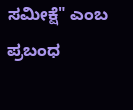ಸಮೀಕ್ಷೆ" ಎಂಬ ಪ್ರಬಂಧ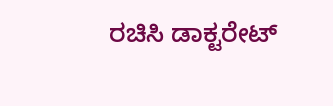ರಚಿಸಿ ಡಾಕ್ಟರೇಟ್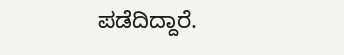ಪಡೆದಿದ್ದಾರೆ.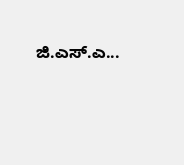ಜಿ.ಎಸ್.ಎ...